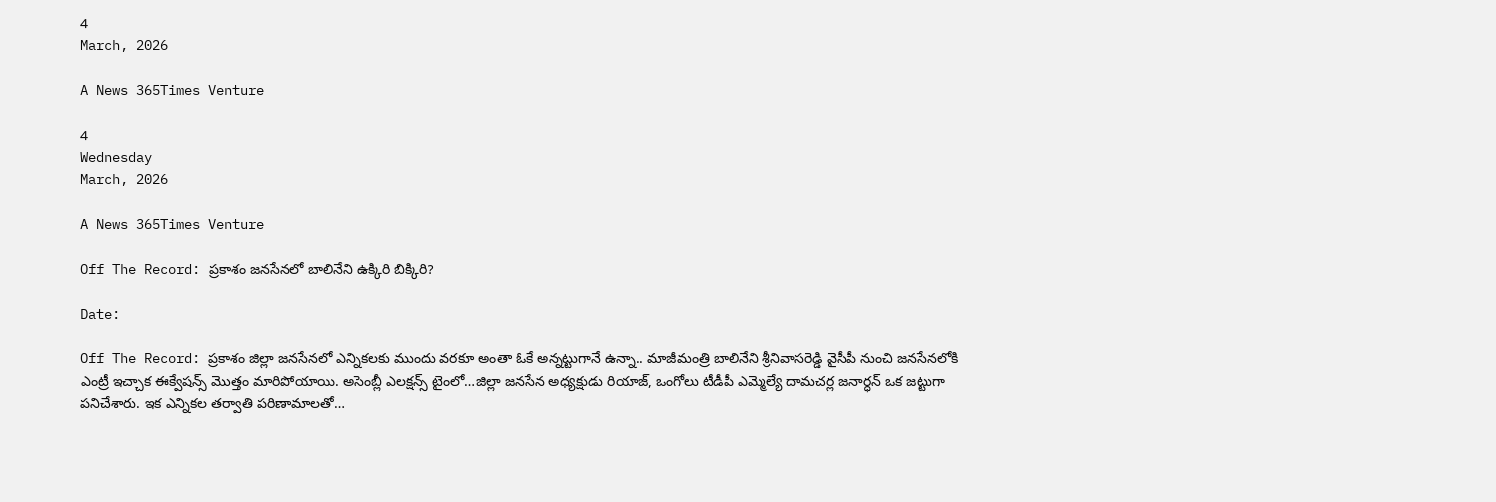4
March, 2026

A News 365Times Venture

4
Wednesday
March, 2026

A News 365Times Venture

Off The Record: ప్రకాశం జనసేనలో బాలినేని ఉక్కిరి బిక్కిరి?

Date:

Off The Record: ప్రకాశం జిల్లా జ‌న‌సేన‌లో ఎన్నిక‌లకు ముందు వ‌ర‌కూ అంతా ఓకే అన్నట్టుగానే ఉన్నా.. మాజీమంత్రి బాలినేని శ్రీనివాస‌రెడ్డి వైసీపీ నుంచి జ‌న‌సేనలోకి ఎంట్రీ ఇచ్చాక ఈక్వేష‌న్స్ మొత్తం మారిపోయాయి. అసెంబ్లీ ఎలక్షన్స్‌ టైంలో…జిల్లా జ‌నసేన అధ్యక్షుడు రియాజ్, ఒంగోలు టీడీపీ ఎమ్మెల్యే దామచర్ల జనార్ధన్‌ ఒక జట్టుగా పనిచేశారు. ఇక ఎన్నికల తర్వాతి పరిణామాలతో…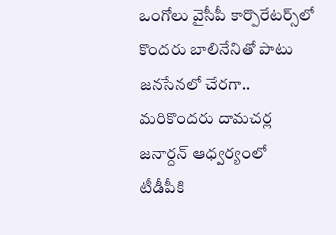ఒంగోలు వైసీపీ కార్పొరేటర్స్‌లో కొంద‌రు బాలినేనితో పాటు జ‌న‌సేన‌లో చేర‌గా.. మ‌రికొంద‌రు దామ‌చ‌ర్ల జ‌నార్దన్ ఆధ్వర్యంలో టీడీపీకి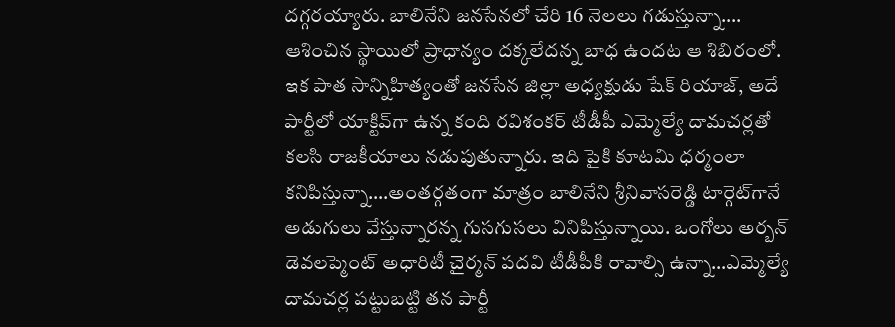దగ్గరయ్యారు. బాలినేని జ‌న‌సేన‌లో చేరి 16 నెల‌లు గ‌డుస్తున్నా…. ఆశించిన స్థాయిలో ప్రాధాన్యం దక్కలేదన్న బాధ ఉందట ఆ శిబిరంలో. ఇక పాత సాన్నిహిత్యంతో జ‌న‌సేన జిల్లా అధ్యక్షుడు షేక్ రియాజ్, అదే పార్టీలో యాక్టివ్‌గా ఉన్న కంది ర‌విశంక‌ర్ టీడీపీ ఎమ్మెల్యే దామ‌చ‌ర్లతో క‌ల‌సి రాజ‌కీయాలు న‌డుపుతున్నారు. ఇది పైకి కూట‌మి ధ‌ర్మంలా కనిపిస్తున్నా….అంతర్గతంగా మాత్రం బాలినేని శ్రీనివాసరెడ్డి టార్గెట్‌గానే అడుగులు వేస్తున్నారన్న గుసగుసలు వినిపిస్తున్నాయి. ఒంగోలు అర్బన్ డెవ‌లప్మెంట్ అధారిటీ చైర్మన్ ప‌ద‌వి టీడీపీకి రావాల్సి ఉన్నా…ఎమ్మెల్యే దామ‌చ‌ర్ల ప‌ట్టుబ‌ట్టి తన పార్టీ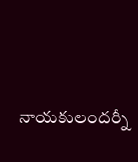నాయకులందర్నీ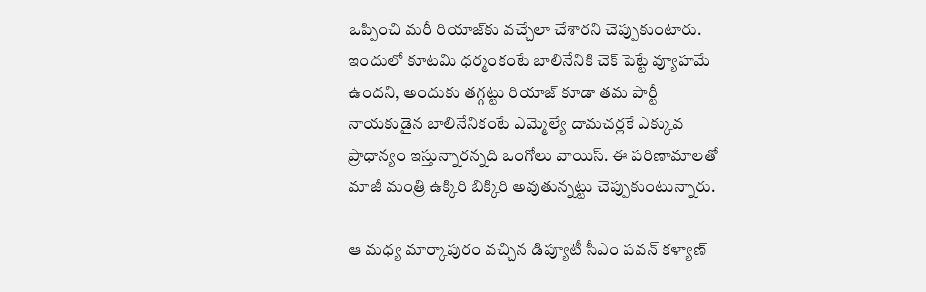ఒప్పించి మరీ రియాజ్‌కు వ‌చ్చేలా చేశార‌ని చెప్పుకుంటారు. ఇందులో కూటమి ధర్మంకంటే బాలినేనికి చెక్‌ పెట్టే వ్యూహమే ఉందని, అందుకు తగ్గట్టు రియాజ్‌ కూడా తమ పార్టీ నాయకుడైన బాలినేనికంటే ఎమ్మెల్యే దామచర్లకే ఎక్కువ ప్రాధాన్యం ఇస్తున్నారన్నది ఒంగోలు వాయిస్‌. ఈ పరిణామాలతో మాజీ మంత్రి ఉక్కిరి బిక్కిరి అవుతున్నట్టు చెప్పుకుంటున్నారు.

ఆ మ‌ధ్య మార్కాపురం వ‌చ్చిన డిప్యూటీ సీఎం ప‌వ‌న్ క‌ళ్యాణ్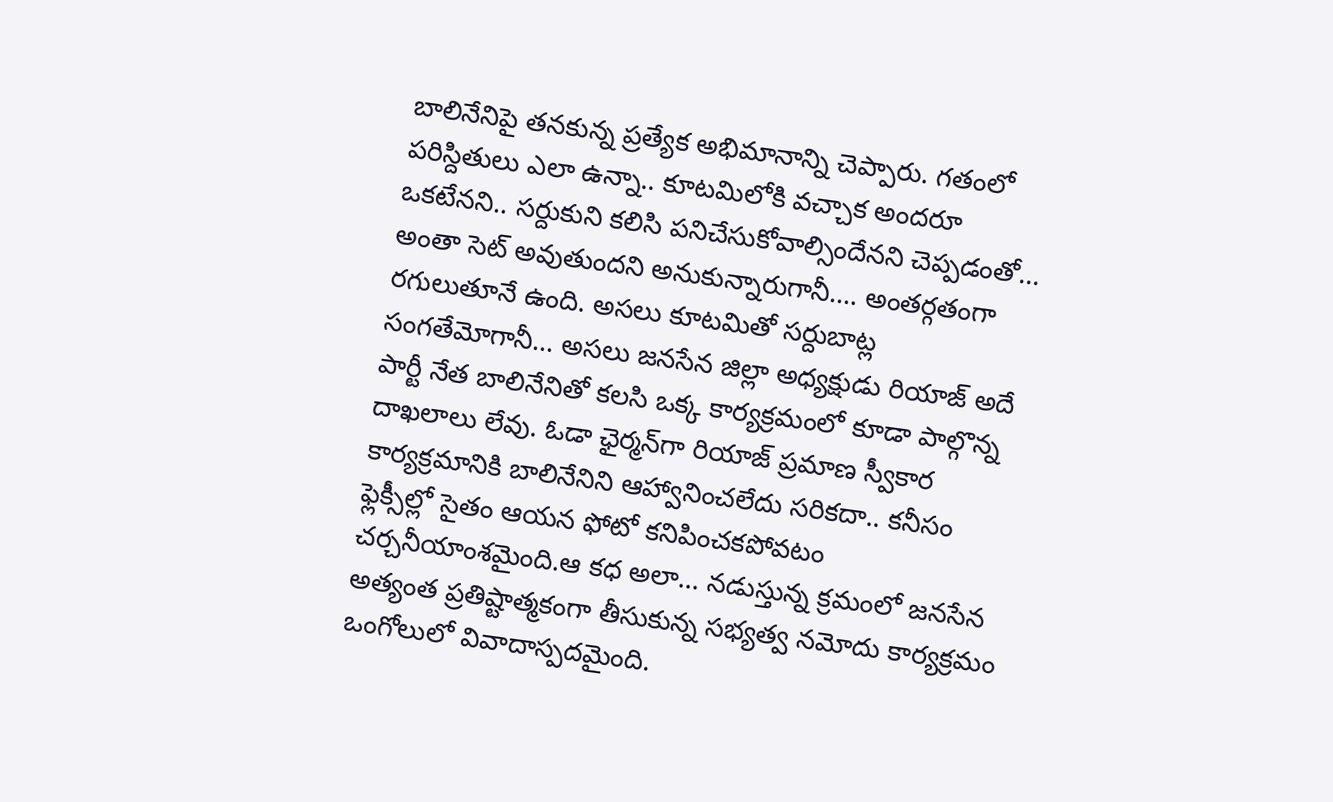బాలినేనిపై త‌న‌కున్న ప్రత్యేక అభిమానాన్ని చెప్పారు. గ‌తంలో ప‌రిస్దితులు ఎలా ఉన్నా.. కూటమిలోకి వ‌చ్చాక అంద‌రూ ఒక‌టేన‌ని.. స‌ర్దుకుని క‌లిసి ప‌నిచేసుకోవాల్సిందేన‌ని చెప్పడంతో… అంతా సెట్‌ అవుతుందని అనుకున్నారుగానీ…. అంతర్గతంగా రగులుతూనే ఉంది. అసలు కూటమితో స‌ర్దుబాట్ల సంగ‌తేమోగానీ… అస‌లు జ‌న‌సేన జిల్లా అధ్యక్షుడు రియాజ్ అదే పార్టీ నేత బాలినేనితో క‌ల‌సి ఒక్క కార్యక్రమంలో కూడా పాల్గొన్న దాఖలాలు లేవు. ఓడా ఛైర్మన్‌గా రియాజ్ ప్రమాణ స్వీకార కార్యక్రమానికి బాలినేనిని ఆహ్వానించ‌లేదు స‌రిక‌దా.. క‌నీసం ఫ్లెక్సీల్లో సైతం ఆయన ఫోటో క‌నిపించ‌క‌పోవ‌టం చ‌ర్చనీయాంశమైంది.ఆ క‌ధ అలా… న‌డుస్తున్న క్రమంలో జ‌న‌సేన అత్యంత ప్రతిష్టాత్మకంగా తీసుకున్న స‌భ్యత్వ న‌మోదు కార్యక్రమం ఒంగోలులో వివాదాస్పదమైంది.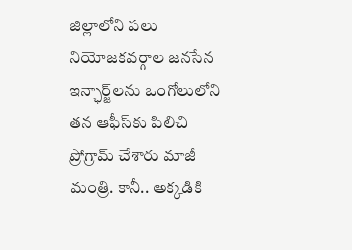జిల్లాలోని ప‌లు నియోజ‌క‌వ‌ర్గాల‌ జనసేన ఇన్ఛార్జ్‌లను ఒంగోలులోని తన ఆఫీస్‌కు పిలిచి ప్రోగ్రామ్ చేశారు మాజీ మంత్రి. కానీ.. అక్కడికి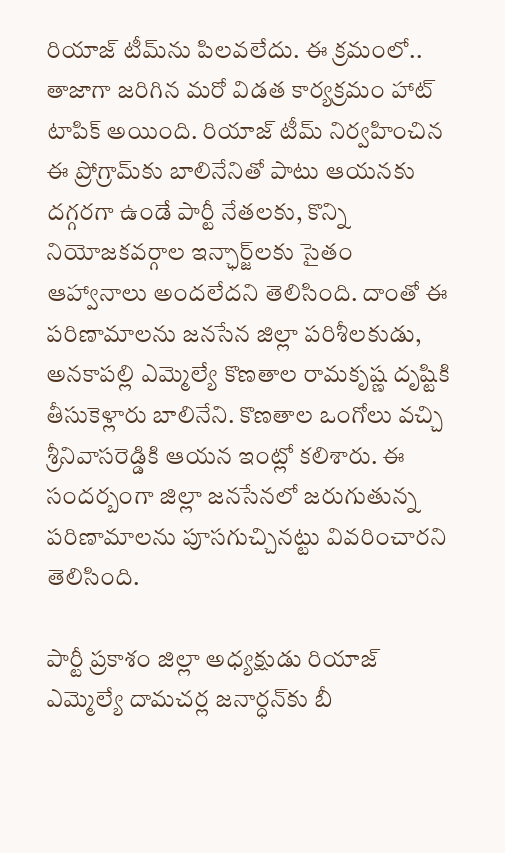రియాజ్‌ టీమ్‌ను పిలవలేదు. ఈ క్రమంలో.. తాజాగా జరిగిన మరో విడత కార్యక్రమం హాట్‌ టాపిక్‌ అయింది. రియాజ్‌ టీమ్‌ నిర్వహించిన ఈ ప్రోగ్రామ్‌కు బాలినేనితో పాటు ఆయ‌న‌కు ద‌గ్గర‌గా ఉండే పార్టీ నేత‌ల‌కు, కొన్ని నియోజ‌క‌వ‌ర్గాల ఇన్ఛార్జ్‌లకు సైతం ఆహ్వానాలు అంద‌లేద‌ని తెలిసింది. దాంతో ఈ పరిణామాలను జ‌న‌సేన జిల్లా ప‌రిశీల‌కుడు, అన‌కాప‌ల్లి ఎమ్మెల్యే కొణ‌తాల రామ‌కృష్ణ దృష్టికి తీసుకెళ్లారు బాలినేని. కొణతాల ఒంగోలు వచ్చి శ్రీనివాసరెడ్డికి ఆయన ఇంట్లో కలిశారు. ఈ సంద‌ర్బంగా జిల్లా జ‌న‌సేనలో జరుగుతున్న ప‌రిణామాల‌ను పూసగుచ్చినట్టు వివరించారని తెలిసింది.

పార్టీ ప్రకాశం జిల్లా అధ్యక్షుడు రియాజ్ ఎమ్మెల్యే దామ‌చ‌ర్ల జ‌నార్ధన్‌కు బీ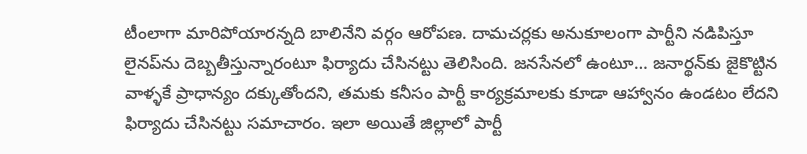టీంలాగా మారిపోయార‌న్నది బాలినేని వర్గం ఆరోపణ. దామ‌చ‌ర్లకు అనుకూలంగా పార్టీని న‌డిపిస్తూ లైన‌ప్‌ను దెబ్బతీస్తున్నారంటూ ఫిర్యాదు చేసిన‌ట్టు తెలిసింది. జ‌న‌సేనలో ఉంటూ… జనార్థన్‌కు జైకొట్టిన వాళ్ళకే ప్రాధాన్యం ద‌క్కుతోందని, త‌మ‌కు క‌నీసం పార్టీ కార్యక్రమాలకు కూడా ఆహ్వానం ఉండటం లేదని ఫిర్యాదు చేసినట్టు సమాచారం. ఇలా అయితే జిల్లాలో పార్టీ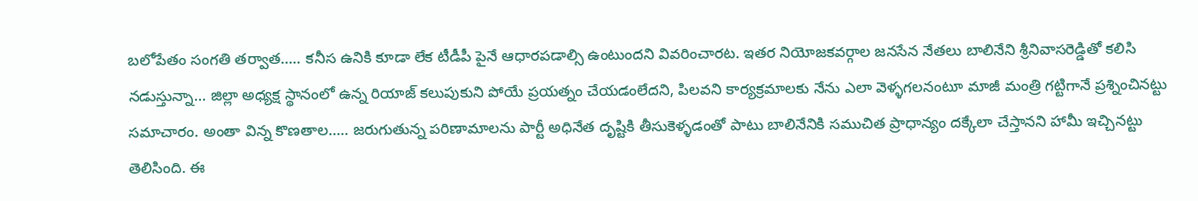బ‌లోపేతం సంగ‌తి తర్వాత….. క‌నీస ఉనికి కూడా లేక టీడీపీ పైనే ఆధార‌ప‌డాల్సి ఉంటుంద‌ని వివరించారట. ఇత‌ర నియోజ‌క‌వ‌ర్గాల జ‌న‌సేన నేత‌లు బాలినేని శ్రీనివాసరెడ్డితో క‌లిసి న‌డుస్తున్నా… జిల్లా అధ్యక్ష స్థానంలో ఉన్న రియాజ్‌ కలుపుకుని పోయే ప్రయత్నం చేయడంలేదని, పిలవని కార్యక్రమాలకు నేను ఎలా వెళ్ళగలనంటూ మాజీ మంత్రి గట్టిగానే ప్రశ్నించినట్టు సమాచారం. అంతా విన్న కొణ‌తాల….. జ‌రుగుతున్న పరిణామాల‌ను పార్టీ అధినేత దృష్టికి తీసుకెళ్ళడంతో పాటు బాలినేనికి సముచిత ప్రాధాన్యం దక్కేలా చేస్తానని హామీ ఇచ్చినట్టు తెలిసింది. ఈ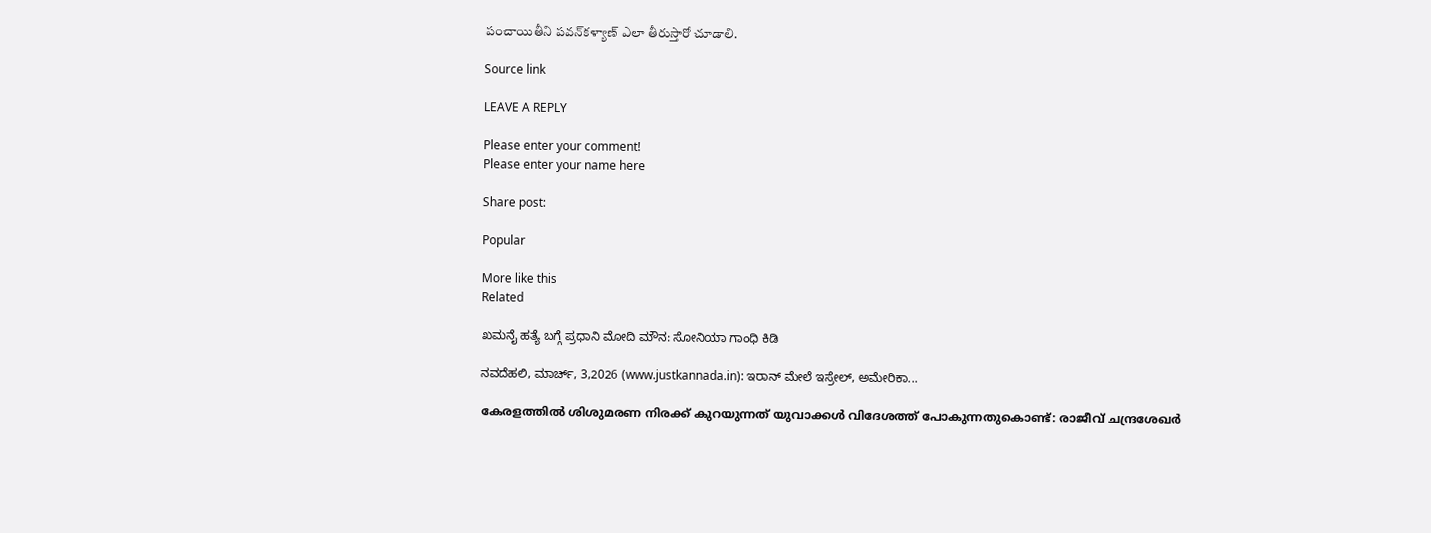పంచాయితీని పవన్‌కళ్యాణ్‌ ఎలా తీరుస్తారో చూడాలి.

Source link

LEAVE A REPLY

Please enter your comment!
Please enter your name here

Share post:

Popular

More like this
Related

ಖಮನೈ ಹತ್ಯೆ ಬಗ್ಗೆ ಪ್ರಧಾನಿ ಮೋದಿ ಮೌನ: ಸೋನಿಯಾ ಗಾಂಧಿ ಕಿಡಿ

ನವದೆಹಲಿ, ಮಾರ್ಚ್, 3,2026 (www.justkannada.in): ಇರಾನ್ ಮೇಲೆ ಇಸ್ರೇಲ್, ಅಮೇರಿಕಾ...

കേരളത്തില്‍ ശിശുമരണ നിരക്ക് കുറയുന്നത് യുവാക്കള്‍ വിദേശത്ത് പോകുന്നതുകൊണ്ട്: രാജീവ് ചന്ദ്രശേഖര്‍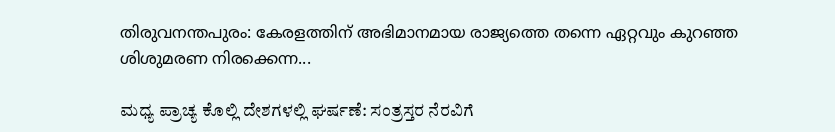തിരുവനന്തപുരം: കേരളത്തിന് അഭിമാനമായ രാജ്യത്തെ തന്നെ ഏറ്റവും കുറഞ്ഞ ശിശുമരണ നിരക്കെന്ന...

ಮಧ್ಯ ಪ್ರಾಚ್ಯ ಕೊಲ್ಲಿ ದೇಶಗಳಲ್ಲಿ ಘರ್ಷಣೆ: ಸಂತ್ರಸ್ತರ ನೆರವಿಗೆ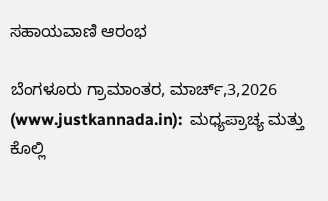ಸಹಾಯವಾಣಿ ಆರಂಭ

ಬೆಂಗಳೂರು ಗ್ರಾಮಾಂತರ, ಮಾರ್ಚ್,3,2026 (www.justkannada.in):  ಮಧ್ಯಪ್ರಾಚ್ಯ ಮತ್ತು ಕೊಲ್ಲಿ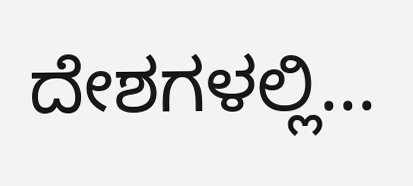ದೇಶಗಳಲ್ಲಿ...